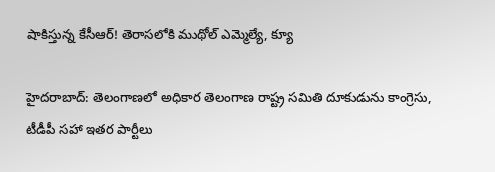షాకిస్తున్న కేసీఆర్! తెరాసలోకి ముథోల్ ఎమ్మెల్యే, క్యూ

హైదరాబాద్: తెలంగాణలో అధికార తెలంగాణ రాష్ట్ర సమితి దూకుడును కాంగ్రెసు, టీడీపీ సహా ఇతర పార్టీలు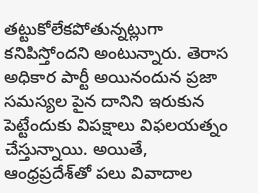తట్టుకోలేకపోతున్నట్లుగా కనిపిస్తోందని అంటున్నారు. తెరాస అధికార పార్టీ అయినందున ప్రజా సమస్యల పైన దానిని ఇరుకున పెట్టేందుకు విపక్షాలు విఫలయత్నం చేస్తున్నాయి. అయితే, ఆంధ్రప్రదేశ్‌తో పలు వివాదాల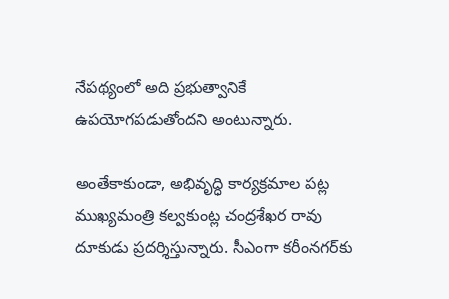నేపథ్యంలో అది ప్రభుత్వానికే ఉపయోగపడుతోందని అంటున్నారు.

అంతేకాకుండా, అభివృద్ధి కార్యక్రమాల పట్ల ముఖ్యమంత్రి కల్వకుంట్ల చంద్రశేఖర రావు దూకుడు ప్రదర్శిస్తున్నారు. సీఎంగా కరీంనగర్‌కు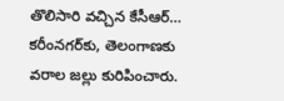తొలిసారి వచ్చిన కేసీఆర్... కరీంనగర్‌కు, తెలంగాణకు వరాల జల్లు కురిపించారు.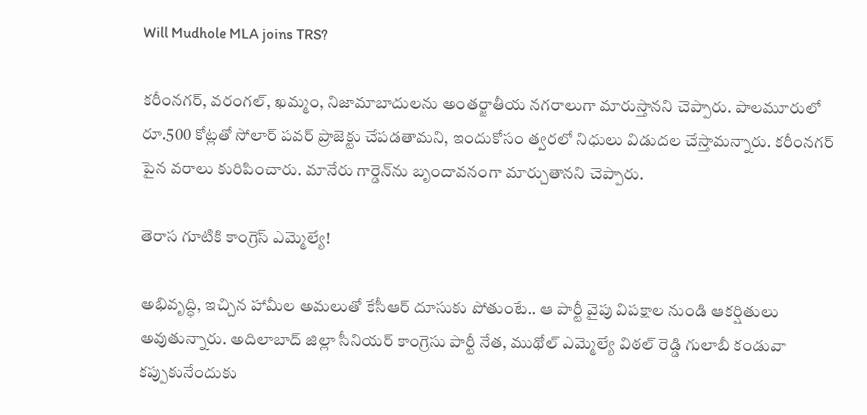Will Mudhole MLA joins TRS?

కరీంనగర్, వరంగల్, ఖమ్మం, నిజామాబాదులను అంతర్జాతీయ నగరాలుగా మారుస్తానని చెప్పారు. పాలమూరులో రూ.500 కోట్లతో సోలార్ పవర్ ప్రాజెక్టు చేపడతామని, ఇందుకోసం త్వరలో నిధులు విడుదల చేస్తామన్నారు. కరీంనగర్ పైన వరాలు కురిపించారు. మానేరు గార్డెన్‌ను బృందావనంగా మార్చుతానని చెప్పారు.

తెరాస గూటికి కాంగ్రెస్ ఎమ్మెల్యే!

అభివృద్ధి, ఇచ్చిన హామీల అమలుతో కేసీఆర్ దూసుకు పోతుంటే.. ఆ పార్టీ వైపు విపక్షాల నుండి ఆకర్షితులు అవుతున్నారు. అదిలాబాద్ జిల్లా సీనియర్ కాంగ్రెసు పార్టీ నేత, ముథోల్ ఎమ్మెల్యే విఠల్ రెడ్డి గులాబీ కండువా కప్పుకునేందుకు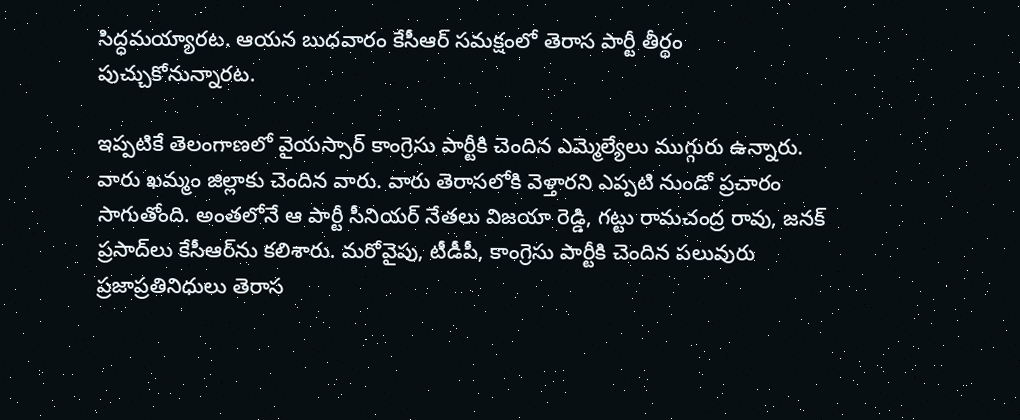సిద్ధమయ్యారట. ఆయన బుధవారం కేసీఆర్ సమక్షంలో తెరాస పార్టీ తీర్థం పుచ్చుకోనున్నారట.

ఇప్పటికే తెలంగాణలో వైయస్సార్ కాంగ్రెసు పార్టీకి చెందిన ఎమ్మెల్యేలు ముగ్గురు ఉన్నారు. వారు ఖమ్మం జిల్లాకు చెందిన వారు. వారు తెరాసలోకి వెళ్తారని ఎప్పటి నుండో ప్రచారం సాగుతోంది. అంతలోనే ఆ పార్టీ సీనియర్ నేతలు విజయా రెడ్డి, గట్టు రామచంద్ర రావు, జనక్ ప్రసాద్‌లు కేసీఆర్‌ను కలిశారు. మరోవైపు, టీడీపీ, కాంగ్రెసు పార్టీకి చెందిన పలువురు ప్రజాప్రతినిధులు తెరాస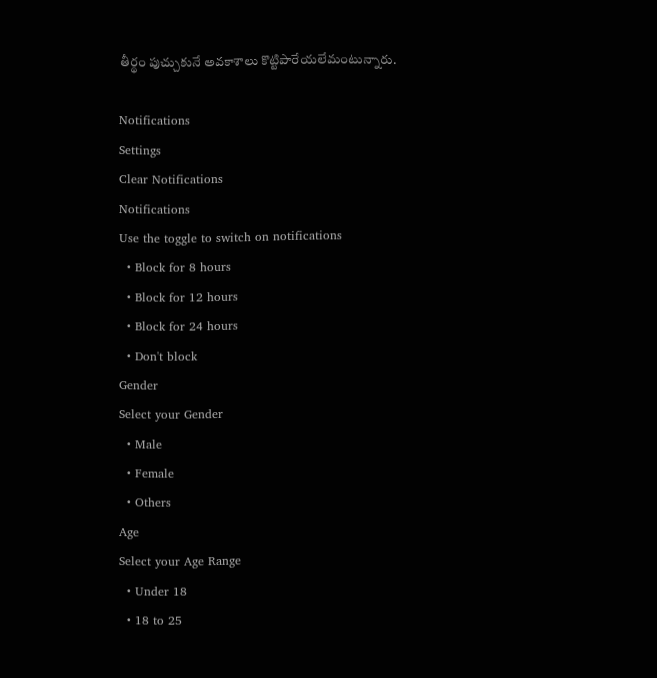తీర్థం పుచ్చుకునే అవకాశాలు కొట్టిపారేయలేమంటున్నారు.

Notifications
Settings
Clear Notifications
Notifications
Use the toggle to switch on notifications
  • Block for 8 hours
  • Block for 12 hours
  • Block for 24 hours
  • Don't block
Gender
Select your Gender
  • Male
  • Female
  • Others
Age
Select your Age Range
  • Under 18
  • 18 to 25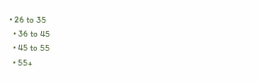• 26 to 35
  • 36 to 45
  • 45 to 55
  • 55+